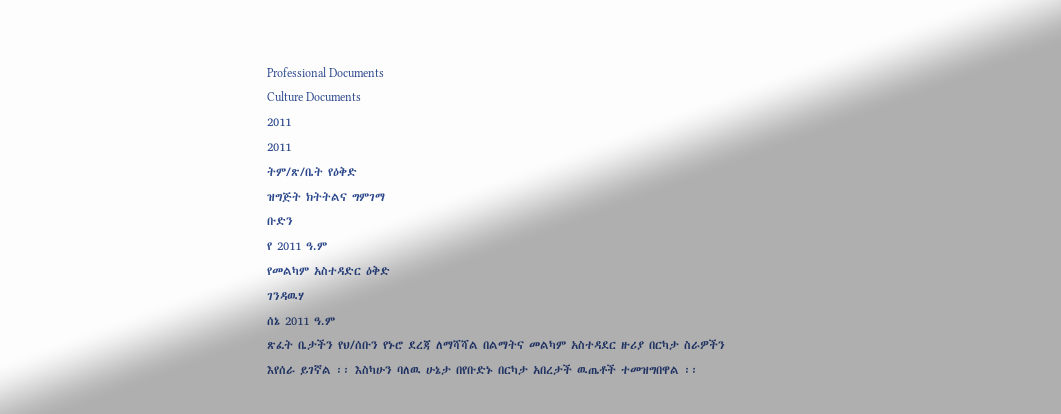Professional Documents
Culture Documents
2011
2011
ትም/ጽ/ቤት የዕቅድ
ዝግጅት ክትትልና ግምገማ
ቡድን
የ 2011 ዓ.ም
የመልካም አስተዳድር ዕቅድ
ገንዳዉሃ
ሰኔ 2011 ዓ.ም
ጽፈት ቤታችን የህ/ሰቡን የኑሮ ደረጃ ለማሻሻል በልማትና መልካም አስተዳደር ዙሪያ በርካታ ስራዎችን
እየሰራ ይገኛል ፡፡ እስካሁን ባለዉ ሁኔታ በየቡድኑ በርካታ አበረታች ዉጤቶች ተመዝግበዋል ፡፡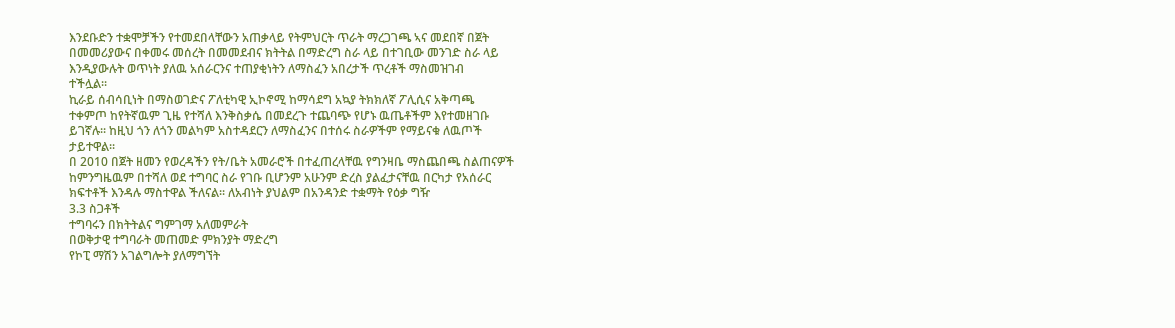እንደቡድን ተቋሞቻችን የተመደበላቸውን አጠቃላይ የትምህርት ጥራት ማረጋገጫ ኣና መደበኛ በጀት
በመመሪያውና በቀመሩ መሰረት በመመደብና ክትትል በማድረግ ስራ ላይ በተገቢው መንገድ ስራ ላይ
እንዲያውሉት ወጥነት ያለዉ አሰራርንና ተጠያቂነትን ለማስፈን አበረታች ጥረቶች ማስመዝገብ
ተችሏል፡፡
ኪራይ ሰብሳቢነት በማስወገድና ፖለቲካዊ ኢኮኖሚ ከማሳደግ አኳያ ትክክለኛ ፖሊሲና አቅጣጫ
ተቀምጦ ከየትኛዉም ጊዜ የተሻለ እንቅስቃሴ በመደረጉ ተጨባጭ የሆኑ ዉጤቶችም እየተመዘገቡ
ይገኛሉ፡፡ ከዚህ ጎን ለጎን መልካም አስተዳደርን ለማስፈንና በተሰሩ ስራዎችም የማይናቁ ለዉጦች
ታይተዋል፡፡
በ 2010 በጀት ዘመን የወረዳችን የት/ቤት አመራሮች በተፈጠረላቸዉ የግንዛቤ ማስጨበጫ ስልጠናዎች
ከምንግዜዉም በተሻለ ወደ ተግባር ስራ የገቡ ቢሆንም አሁንም ድረስ ያልፈታናቸዉ በርካታ የአሰራር
ክፍተቶች እንዳሉ ማስተዋል ችለናል፡፡ ለአብነት ያህልም በአንዳንድ ተቋማት የዕቃ ግዥ
3.3 ስጋቶች
ተግባሩን በክትትልና ግምገማ አለመምራት
በወቅታዊ ተግባራት መጠመድ ምክንያት ማድረግ
የኮፒ ማሽን አገልግሎት ያለማግኘት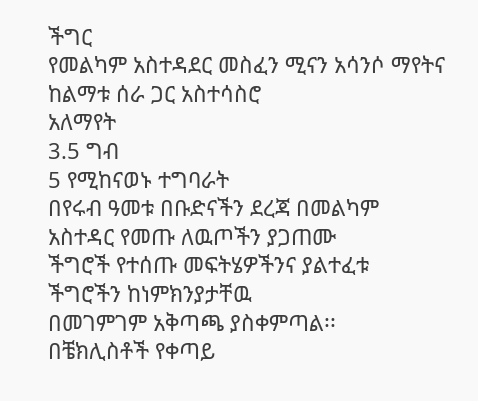ችግር
የመልካም አስተዳደር መስፈን ሚናን አሳንሶ ማየትና ከልማቱ ሰራ ጋር አስተሳስሮ
አለማየት
3.5 ግብ
5 የሚከናወኑ ተግባራት
በየሩብ ዓመቱ በቡድናችን ደረጃ በመልካም አስተዳር የመጡ ለዉጦችን ያጋጠሙ
ችግሮች የተሰጡ መፍትሄዎችንና ያልተፈቱ ችግሮችን ከነምክንያታቸዉ
በመገምገም አቅጣጫ ያስቀምጣል፡፡
በቼክሊስቶች የቀጣይ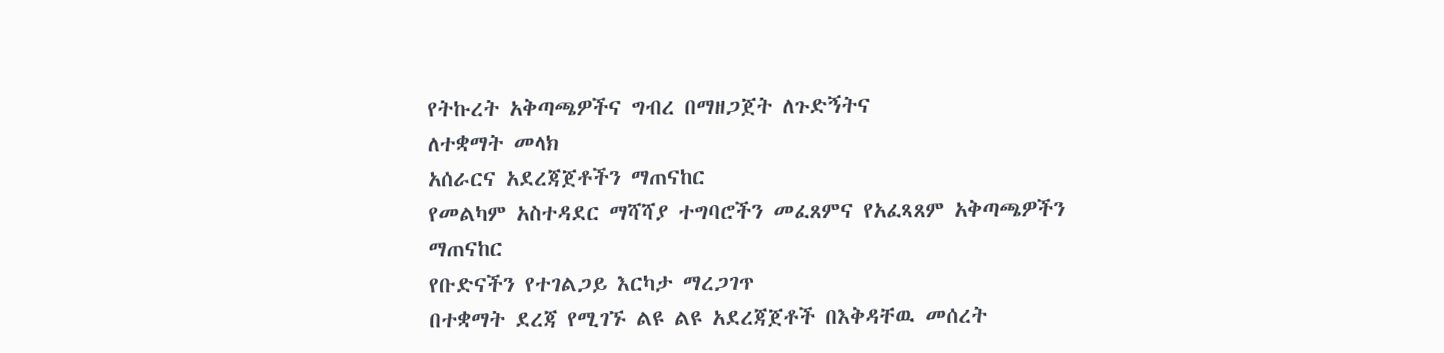የትኩረት አቅጣጫዎችና ግብረ በማዘጋጀት ለጉድኝትና
ለተቋማት መላክ
አሰራርና አደረጃጀቶችን ማጠናከር
የመልካም አስተዳደር ማሻሻያ ተግባሮችን መፈጸምና የአፈጻጸም አቅጣጫዎችን
ማጠናከር
የቡድናችን የተገልጋይ እርካታ ማረጋገጥ
በተቋማት ደረጃ የሚገኙ ልዩ ልዩ አደረጃጀቶች በእቅዳቸዉ መሰረት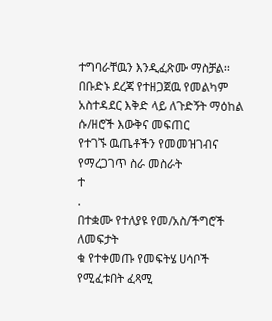ተግባራቸዉን እንዲፈጽሙ ማስቻል፡፡
በቡድኑ ደረጃ የተዘጋጀዉ የመልካም አስተዳደር እቅድ ላይ ለጉድኝት ማዕከል
ሱ/ዘሮች እውቅና መፍጠር
የተገኙ ዉጤቶችን የመመዝገብና የማረጋገጥ ስራ መስራት
ተ
.
በተቋሙ የተለያዩ የመ/አስ/ችግሮች ለመፍታት
ቁ የተቀመጡ የመፍትሄ ሀሳቦች የሚፈቱበት ፈጻሚ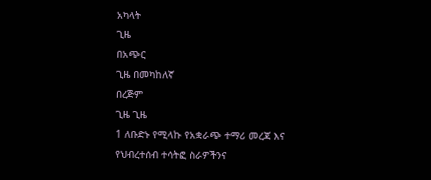አካላት
ጊዜ
በአጭር
ጊዜ በመካከለኛ
በረጅም
ጊዜ ጊዜ
1 ለቡድኑ የሚላኩ የአቋራጭ ተማሪ መረጃ እና
የህብረተሰብ ተሳትፎ ስራዎችንና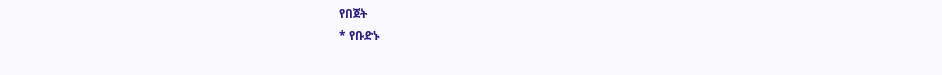የበጀት
* የቡድኑ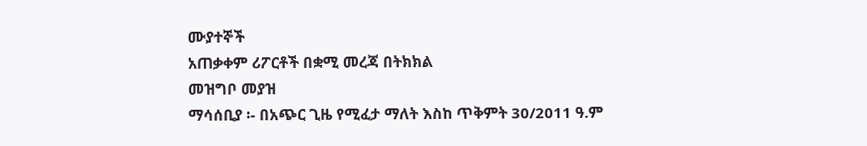ሙያተኞች
አጠቃቀም ሪፖርቶች በቋሚ መረጃ በትክክል
መዝግቦ መያዝ
ማሳሰቢያ ፡- በአጭር ጊዜ የሚፈታ ማለት እስከ ጥቅምት 30/2011 ዓ.ም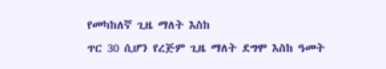የመካከለኛ ጊዜ ማለት እስከ
ጥር 30 ሲሆን የረጅም ጊዜ ማለት ደግሞ እስከ ዓመት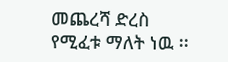መጨረሻ ድረስ የሚፈቱ ማለት ነዉ ፡፡